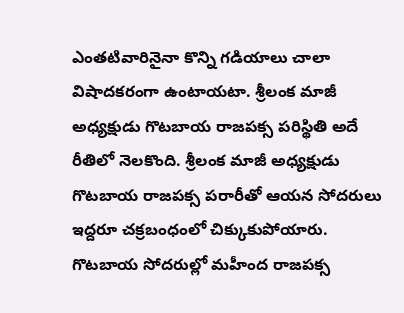ఎంతటివారినైనా కొన్ని గడియాలు చాలా విషాదకరంగా ఉంటాయటా. శ్రీలంక మాజీ అధ్యక్షుడు గొటబాయ రాజపక్స పరిస్థితి అదే రీతిలో నెలకొంది. శ్రీలంక మాజీ అధ్యక్షుడు గొటబాయ రాజపక్స పరారీతో ఆయన సోదరులు ఇద్దరూ చక్రబంధంలో చిక్కుకుపోయారు. గొటబాయ సోదరుల్లో మహీంద రాజపక్స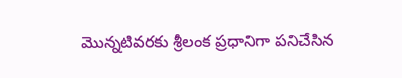మొన్నటివరకు శ్రీలంక ప్రధానిగా పనిచేసిన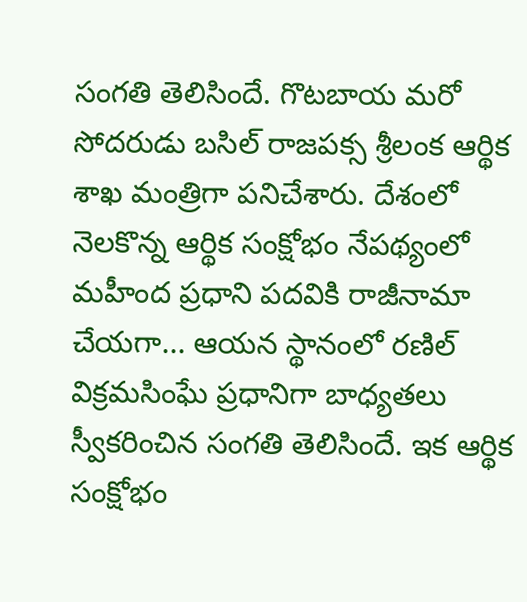సంగతి తెలిసిందే. గొటబాయ మరో సోదరుడు బసిల్ రాజపక్స శ్రీలంక ఆర్థిక శాఖ మంత్రిగా పనిచేశారు. దేశంలో నెలకొన్న ఆర్థిక సంక్షోభం నేపథ్యంలో మహీంద ప్రధాని పదవికి రాజీనామా చేయగా... ఆయన స్థానంలో రణిల్ విక్రమసింఘే ప్రధానిగా బాధ్యతలు స్వీకరించిన సంగతి తెలిసిందే. ఇక ఆర్థిక సంక్షోభం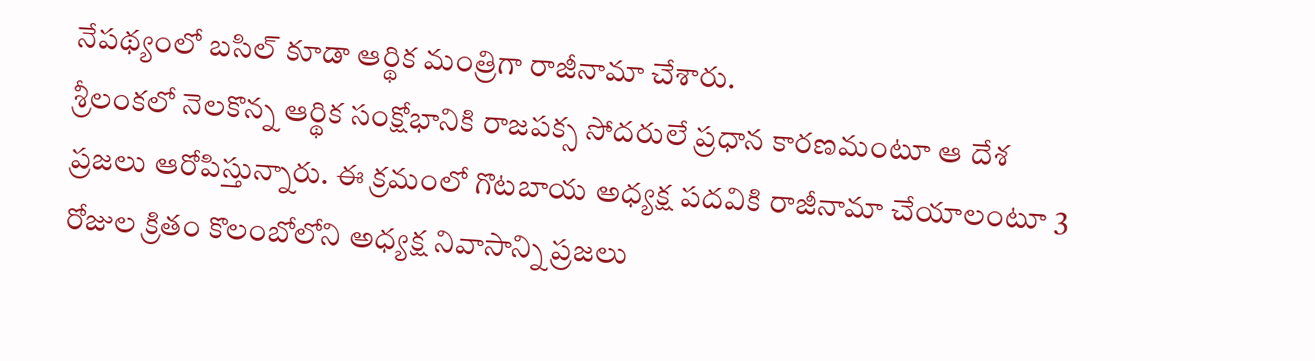నేపథ్యంలో బసిల్ కూడా ఆర్థిక మంత్రిగా రాజీనామా చేశారు.
శ్రీలంకలో నెలకొన్న ఆర్థిక సంక్షోభానికి రాజపక్స సోదరులే ప్రధాన కారణమంటూ ఆ దేశ ప్రజలు ఆరోపిస్తున్నారు. ఈ క్రమంలో గొటబాయ అధ్యక్ష పదవికి రాజీనామా చేయాలంటూ 3 రోజుల క్రితం కొలంబోలోని అధ్యక్ష నివాసాన్ని ప్రజలు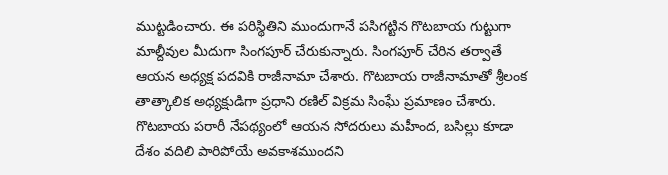ముట్టడించారు. ఈ పరిస్థితిని ముందుగానే పసిగట్టిన గొటబాయ గుట్టుగా మాల్దీవుల మీదుగా సింగపూర్ చేరుకున్నారు. సింగపూర్ చేరిన తర్వాతే ఆయన అధ్యక్ష పదవికి రాజీనామా చేశారు. గొటబాయ రాజీనామాతో శ్రీలంక తాత్కాలిక అధ్యక్షుడిగా ప్రధాని రణిల్ విక్రమ సింఘే ప్రమాణం చేశారు.
గొటబాయ పరారీ నేపథ్యంలో ఆయన సోదరులు మహీంద, బసిల్లు కూడా దేశం వదిలి పారిపోయే అవకాశముందని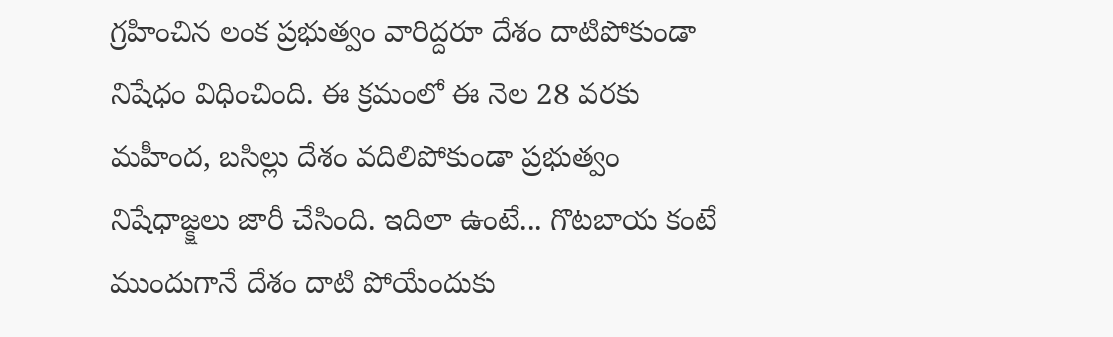గ్రహించిన లంక ప్రభుత్వం వారిద్దరూ దేశం దాటిపోకుండా నిషేధం విధించింది. ఈ క్రమంలో ఈ నెల 28 వరకు మహీంద, బసిల్లు దేశం వదిలిపోకుండా ప్రభుత్వం నిషేధాజ్క్షలు జారీ చేసింది. ఇదిలా ఉంటే... గొటబాయ కంటే ముందుగానే దేశం దాటి పోయేందుకు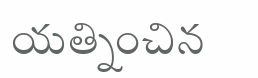యత్నించిన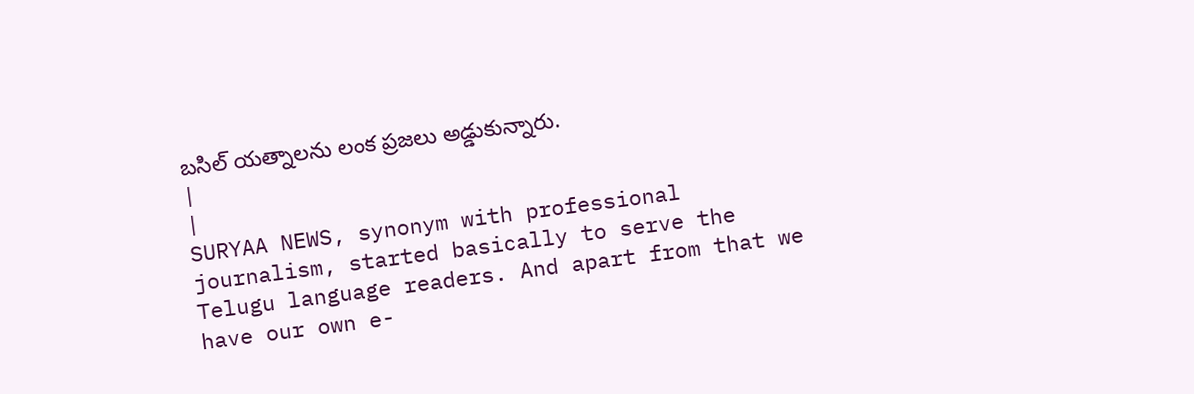బసిల్ యత్నాలను లంక ప్రజలు అడ్డుకున్నారు.
|
|
SURYAA NEWS, synonym with professional journalism, started basically to serve the Telugu language readers. And apart from that we have our own e-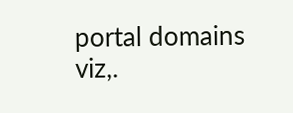portal domains viz,.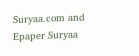Suryaa.com and Epaper Suryaa